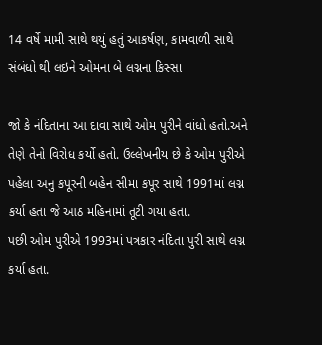14 વર્ષે મામી સાથે થયું હતું આકર્ષણ, કામવાળી સાથે સંબંધો થી લઇને ઓમના બે લગ્નના કિસ્સા

જો કે નંદિતાના આ દાવા સાથે ઓમ પુરીને વાંધો હતો.અને તેણે તેનો વિરોધ કર્યો હતો. ઉલ્લેખનીય છે કે ઓમ પુરીએ પહેલા અનુ કપૂરની બહેન સીમા કપૂર સાથે 1991માં લગ્ન કર્યા હતા જે આઠ મહિનામાં તૂટી ગયા હતા.
પછી ઓમ પુરીએ 1993માં પત્રકાર નંદિતા પુરી સાથે લગ્ન કર્યા હતા.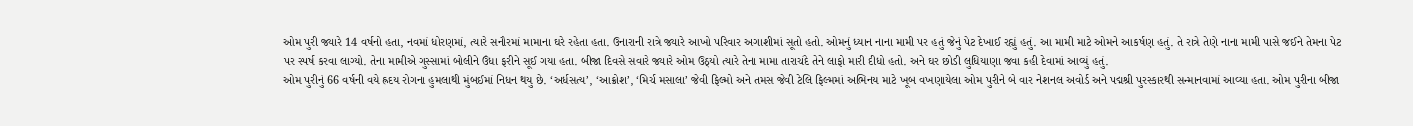ઓમ પુરી જ્યારે 14 વર્ષનો હતા, નવમાં ધોરણમાં, ત્યારે સનૌરમાં મામાના ઘરે રહેતા હતા. ઉનારાની રાત્રે જ્યારે આખો પરિવાર અગાશીમાં સૂતો હતો. ઓમનું ધ્યાન નાના મામી પર હતું જેનું પેટ દેખાઈ રહ્યું હતું. આ મામી માટે ઓમને આકર્ષણ હતું. તે રાત્રે તેણે નાના મામી પાસે જઈને તેમના પેટ પર સ્પર્ષ કરવા લાગ્યો. તેના મામીએ ગુસ્સામાં બોલીને ઉંધા ફરીને સૂઈ ગયા હતા. બીજા દિવસે સવારે જ્યારે ઓમ ઉઠ્યો ત્યારે તેના મામા તારાચંદે તેને લાફો મારી દીધો હતો. અને ઘર છોડી લુધિયાણા જવા કહી દેવામાં આવ્યું હતું.
ઓમ પુરીનું 66 વર્ષની વયે હ્રદય રોગના હુમલાથી મુંબઈમાં નિધન થયુ છે. ‘અર્ધસત્ય’, ‘આક્રોશ’, ‘મિર્ચ મસાલા’ જેવી ફિલ્મો અને તમસ જેવી ટેલિ ફિલ્મમાં અભિનય માટે ખૂબ વખણાયેલા ઓમ પુરીને બે વાર નેશનલ અવોર્ડ અને પદ્મશ્રી પુરસ્કારથી સન્માનવામાં આવ્યા હતા. ઓમ પુરીના બીજા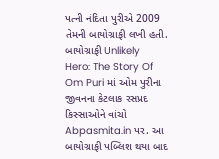પત્ની નંદિતા પુરીએ 2009 તેમની બાયોગ્રાફી લખી હતી. બાયોગ્રાફી Unlikely Hero: The Story Of Om Puri માં ઓમ પુરીના જીવનના કેટલાક રસપ્રદ કિસ્સાઓને વાંચો Abpasmita.in પર. આ બાયોગ્રાફી પબ્લિશ થયા બાદ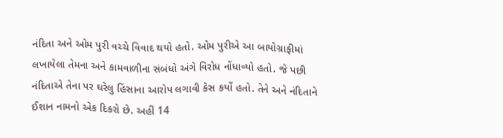નંદિતા અને ઓમ પુરી વચ્ચે વિવાદ થયો હતો. ઓમ પુરીએ આ બાયોગ્રાફીમાં લખાયેલા તેમના અને કામવાળીના સંબંધો અંગે વિરોધ નોંધાવ્યો હતો. જે પછી નંદિતાએ તેના પર ઘરેલુ હિંસાના આરોપ લગાવી કેસ કર્યો હતો. તેને અને નંદિતાને ઈશાન નામનો એક દિકરો છે. અહીં 14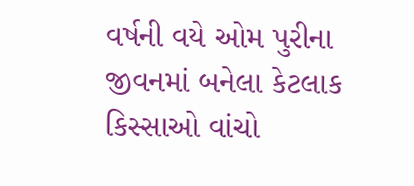વર્ષની વયે ઓમ પુરીના જીવનમાં બનેલા કેટલાક કિસ્સાઓ વાંચો